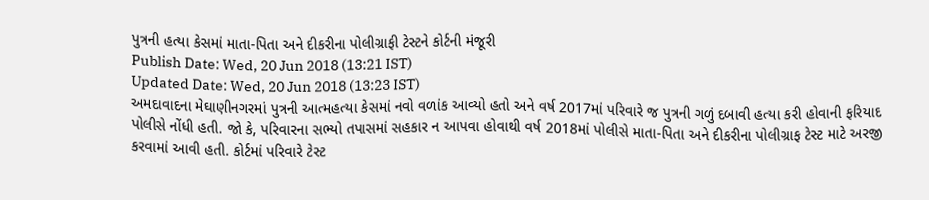પુત્રની હત્યા કેસમાં માતા-પિતા અને દીકરીના પોલીગ્રાફી ટેસ્ટને કોર્ટની મંજૂરી
Publish Date: Wed, 20 Jun 2018 (13:21 IST)
Updated Date: Wed, 20 Jun 2018 (13:23 IST)
અમદાવાદના મેઘાણીનગરમાં પુત્રની આત્મહત્યા કેસમાં નવો વળાંક આવ્યો હતો અને વર્ષ 2017માં પરિવારે જ પુત્રની ગળું દબાવી હત્યા કરી હોવાની ફરિયાદ પોલીસે નોંધી હતી. જો કે, પરિવારના સભ્યો તપાસમાં સહકાર ન આપવા હોવાથી વર્ષ 2018માં પોલીસે માતા-પિતા અને દીકરીના પોલીગ્રાફ ટેસ્ટ માટે અરજી કરવામાં આવી હતી. કોર્ટમાં પરિવારે ટેસ્ટ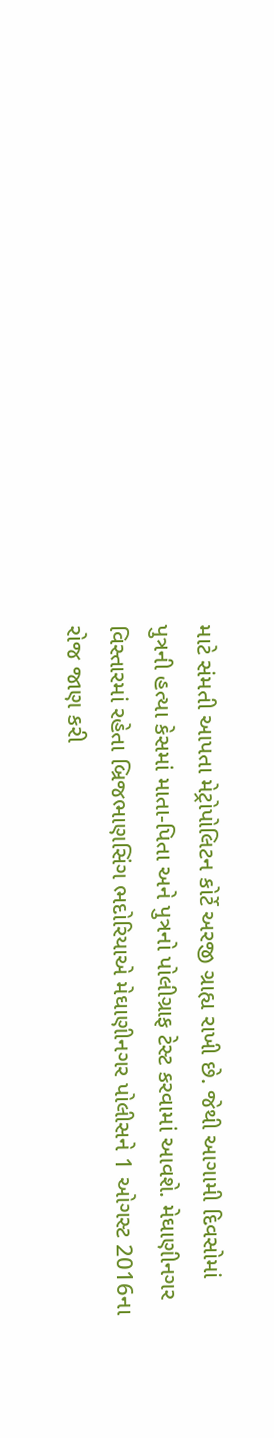માટે સંમતી આપતા મેટ્રોપોલિટન કોર્ટે અરજી ગ્રાહ્ય રાખી છે. જેથી આગામી દિવસોમાં પુત્રની હત્યા કેસમાં માતા-પિતા અને પુત્રનો પોલીગ્રાફ ટેસ્ટ કરવામાં આવશે. મેઘાણીનગર વિસ્તારમાં રહેતા બ્રિજભાણસિંગ ભદોરિયાએ મેઘાણીનગર પોલીસને 1 ઓગસ્ટ 2016ના રોજ જાણ કરી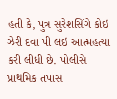હતી કે, પુત્ર સુરેશસિંગે કોઇ ઝેરી દવા પી લઇ આત્મહત્યા કરી લીધી છે. પોલીસે પ્રાથમિક તપાસ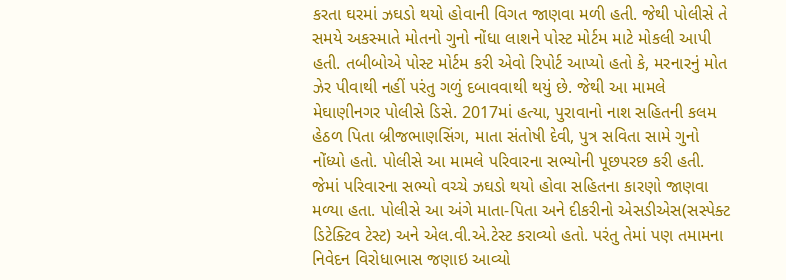કરતા ઘરમાં ઝઘડો થયો હોવાની વિગત જાણવા મળી હતી. જેથી પોલીસે તે સમયે અકસ્માતે મોતનો ગુનો નોંધા લાશને પોસ્ટ મોર્ટમ માટે મોકલી આપી હતી. તબીબોએ પોસ્ટ મોર્ટમ કરી એવો રિપોર્ટ આપ્યો હતો કે, મરનારનું મોત ઝેર પીવાથી નહીં પરંતુ ગળું દબાવવાથી થયું છે. જેથી આ મામલે મેઘાણીનગર પોલીસે ડિસે. 2017માં હત્યા, પુરાવાનો નાશ સહિતની કલમ હેઠળ પિતા બ્રીજભાણસિંગ, માતા સંતોષી દેવી, પુત્ર સવિતા સામે ગુનો નોંધ્યો હતો. પોલીસે આ મામલે પરિવારના સભ્યોની પૂછપરછ કરી હતી. જેમાં પરિવારના સભ્યો વચ્ચે ઝઘડો થયો હોવા સહિતના કારણો જાણવા મળ્યા હતા. પોલીસે આ અંગે માતા-પિતા અને દીકરીનો એસડીએસ(સસ્પેક્ટ ડિટેક્ટિવ ટેસ્ટ) અને એલ.વી.એ.ટેસ્ટ કરાવ્યો હતો. પરંતુ તેમાં પણ તમામના નિવેદન વિરોધાભાસ જણાઇ આવ્યો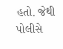હતો. જેથી પોલીસે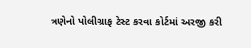ત્રણેનો પોલીગ્રાફ ટેસ્ટ કરવા કોર્ટમાં અરજી કરી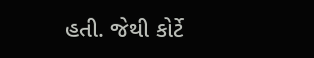હતી. જેથી કોર્ટે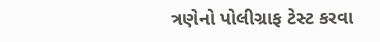ત્રણેનો પોલીગ્રાફ ટેસ્ટ કરવા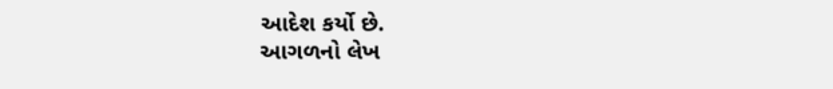આદેશ કર્યો છે.
આગળનો લેખ